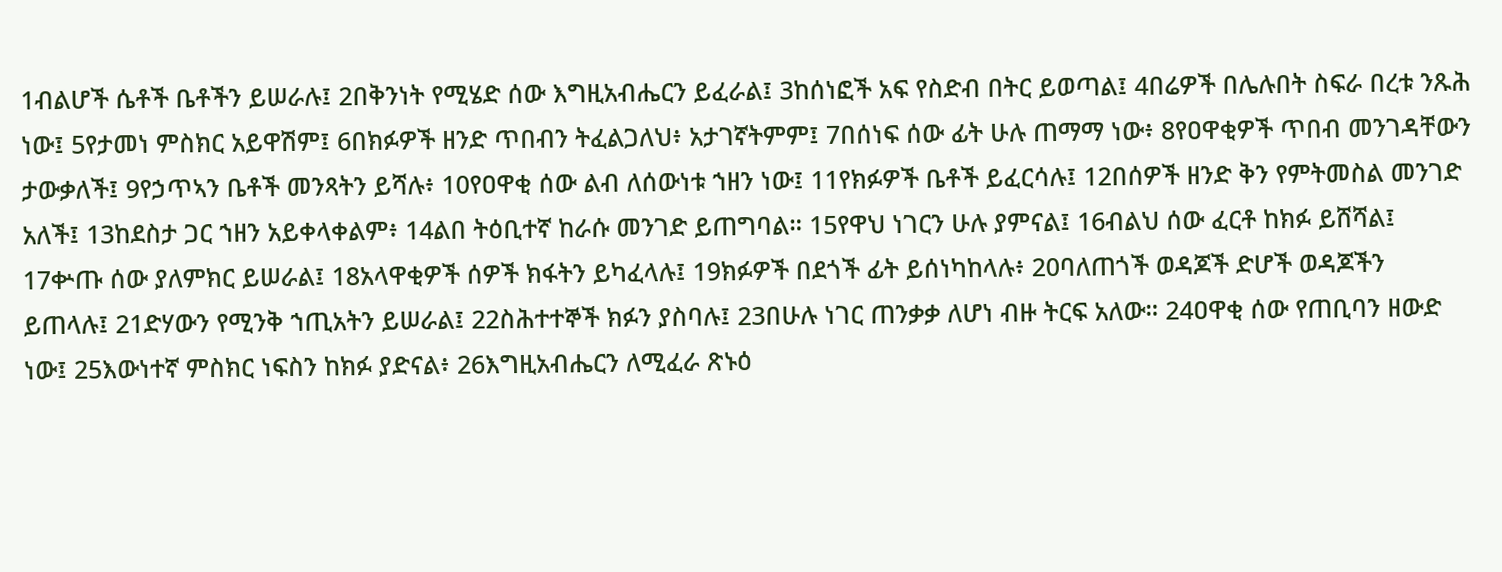1ብልሆች ሴቶች ቤቶችን ይሠራሉ፤ 2በቅንነት የሚሄድ ሰው እግዚአብሔርን ይፈራል፤ 3ከሰነፎች አፍ የስድብ በትር ይወጣል፤ 4በሬዎች በሌሉበት ስፍራ በረቱ ንጹሕ ነው፤ 5የታመነ ምስክር አይዋሽም፤ 6በክፉዎች ዘንድ ጥበብን ትፈልጋለህ፥ አታገኛትምም፤ 7በሰነፍ ሰው ፊት ሁሉ ጠማማ ነው፥ 8የዐዋቂዎች ጥበብ መንገዳቸውን ታውቃለች፤ 9የኃጥኣን ቤቶች መንጻትን ይሻሉ፥ 10የዐዋቂ ሰው ልብ ለሰውነቱ ኀዘን ነው፤ 11የክፉዎች ቤቶች ይፈርሳሉ፤ 12በሰዎች ዘንድ ቅን የምትመስል መንገድ አለች፤ 13ከደስታ ጋር ኀዘን አይቀላቀልም፥ 14ልበ ትዕቢተኛ ከራሱ መንገድ ይጠግባል። 15የዋህ ነገርን ሁሉ ያምናል፤ 16ብልህ ሰው ፈርቶ ከክፉ ይሸሻል፤ 17ቍጡ ሰው ያለምክር ይሠራል፤ 18አላዋቂዎች ሰዎች ክፋትን ይካፈላሉ፤ 19ክፉዎች በደጎች ፊት ይሰነካከላሉ፥ 20ባለጠጎች ወዳጆች ድሆች ወዳጆችን ይጠላሉ፤ 21ድሃውን የሚንቅ ኀጢአትን ይሠራል፤ 22ስሕተተኞች ክፉን ያስባሉ፤ 23በሁሉ ነገር ጠንቃቃ ለሆነ ብዙ ትርፍ አለው። 24ዐዋቂ ሰው የጠቢባን ዘውድ ነው፤ 25እውነተኛ ምስክር ነፍስን ከክፉ ያድናል፥ 26እግዚአብሔርን ለሚፈራ ጽኑዕ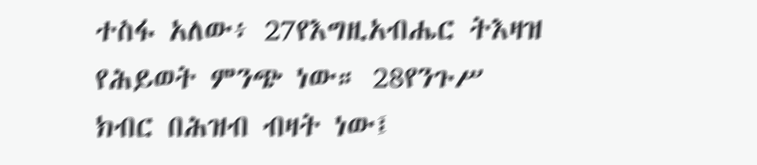ተስፋ አለው፥ 27የእግዚአብሔር ትእዛዝ የሕይወት ምንጭ ነው። 28የንጉሥ ክብር በሕዝብ ብዛት ነው፤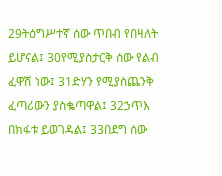29ትዕግሥተኛ ሰው ጥበብ የበዛለት ይሆናል፤ 30የሚያስታርቅ ሰው የልብ ፈዋሽ ነው፤ 31ድሃን የሚያስጨንቅ ፈጣሪውን ያስቈጣዋል፤ 32ኃጥእ በክፋቱ ይወገዳል፤ 33በደግ ሰው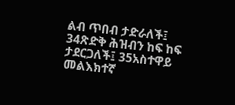ልብ ጥበብ ታድራለች፤ 34ጽድቅ ሕዝብን ከፍ ከፍ ታደርጋለች፤ 35አስተዋይ መልእክተኛ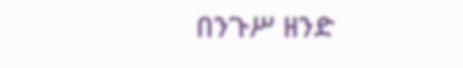በንጉሥ ዘንድ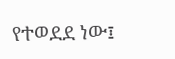የተወደደ ነው፤